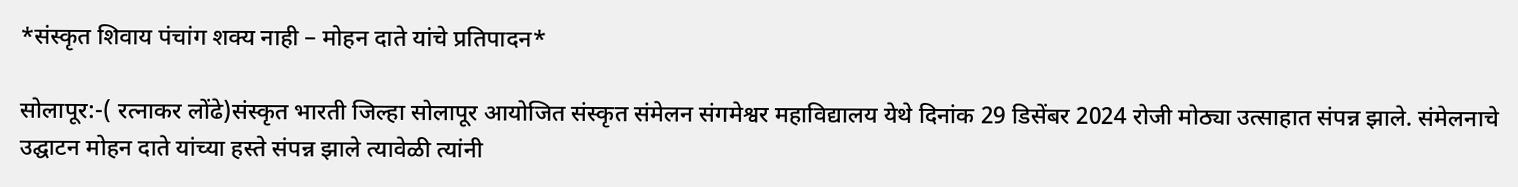*संस्कृत शिवाय पंचांग शक्य नाही – मोहन दाते यांचे प्रतिपादन*

सोलापूर:-( रत्नाकर लोंढे)संस्कृत भारती जिल्हा सोलापूर आयोजित संस्कृत संमेलन संगमेश्वर महाविद्यालय येथे दिनांक 29 डिसेंबर 2024 रोजी मोठ्या उत्साहात संपन्न झाले. संमेलनाचे उद्घाटन मोहन दाते यांच्या हस्ते संपन्न झाले त्यावेळी त्यांनी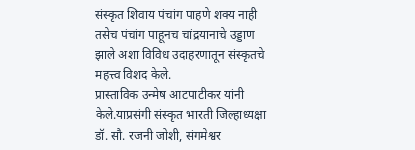संस्कृत शिवाय पंचांग पाहणे शक्य नाही तसेच पंचांग पाहूनच चांद्रयानाचे उड्डाण झाले अशा विविध उदाहरणातून संस्कृतचे महत्त्व विशद केले.
प्रास्ताविक उन्मेष आटपाटीकर यांनी केले.याप्रसंगी संस्कृत भारती जिल्हाध्यक्षा डॉ. सौ. रजनी जोशी, संगमेश्वर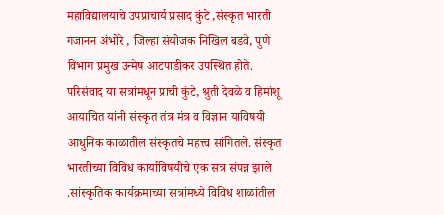महाविद्यालयाचे उपप्राचार्य प्रसाद कुंटे ,संस्कृत भारती गजानन अंभोरे , जिल्हा संयोजक निखिल बडवे, पुणे विभाग प्रमुख उन्मेष आटपाडीकर उपस्थित होते. परिसंवाद या सत्रांमधून प्राची कुंटे, श्रुती देवळे व हिमांशू आयाचित यांनी संस्कृत तंत्र मंत्र व विज्ञान याविषयी आधुनिक काळातील संस्कृतचे महत्त्व सांगितले. संस्कृत भारतीच्या विविध कार्याविषयीचे एक सत्र संपन्न झाले .सांस्कृतिक कार्यक्रमाच्या सत्रांमध्ये विविध शाळांतील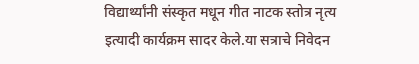विद्यार्थ्यांनी संस्कृत मधून गीत नाटक स्तोत्र नृत्य इत्यादी कार्यक्रम सादर केले.या सत्राचे निवेदन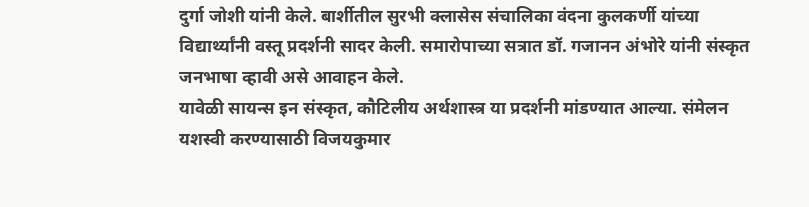दुर्गा जोशी यांनी केले. बार्शीतील सुरभी क्लासेस संचालिका वंदना कुलकर्णी यांच्या विद्यार्थ्यांनी वस्तू प्रदर्शनी सादर केली. समारोपाच्या सत्रात डॉ. गजानन अंभोरे यांनी संस्कृत जनभाषा व्हावी असे आवाहन केले.
यावेळी सायन्स इन संस्कृत, कौटिलीय अर्थशास्त्र या प्रदर्शनी मांडण्यात आल्या. संमेलन यशस्वी करण्यासाठी विजयकुमार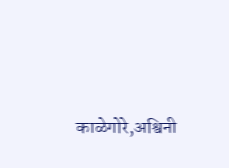काळेगोरे,अश्विनी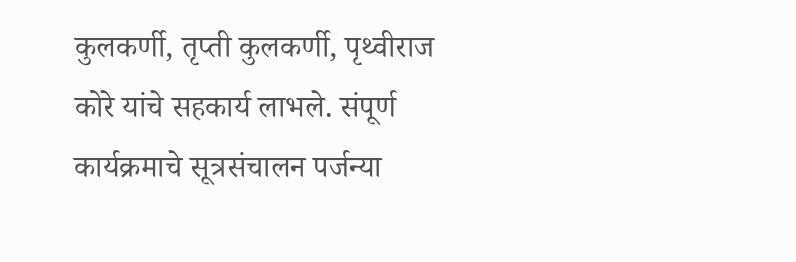कुलकर्णी, तृप्ती कुलकर्णी, पृथ्वीराज कोरे यांचे सहकार्य लाभले. संपूर्ण कार्यक्रमाचे सूत्रसंचालन पर्जन्या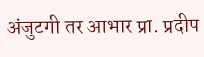अंजुटगी तर आभार प्रा. प्रदीप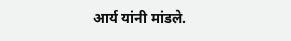आर्य यांनी मांडले.